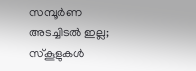സമ്പൂർണ അടച്ചിടൽ ഇല്ല; സ്കൂളുകൾ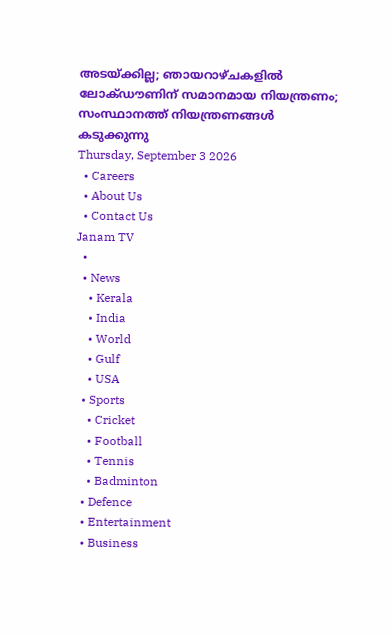അടയ്ക്കില്ല; ഞായറാഴ്ചകളിൽ ലോക്ഡൗണിന് സമാനമായ നിയന്ത്രണം; സംസ്ഥാനത്ത് നിയന്ത്രണങ്ങൾ കടുക്കുന്നു
Thursday, September 3 2026
  • Careers
  • About Us
  • Contact Us
Janam TV
  •
  • News
    • Kerala
    • India
    • World
    • Gulf
    • USA
  • Sports
    • Cricket
    • Football
    • Tennis
    • Badminton
  • Defence
  • Entertainment
  • Business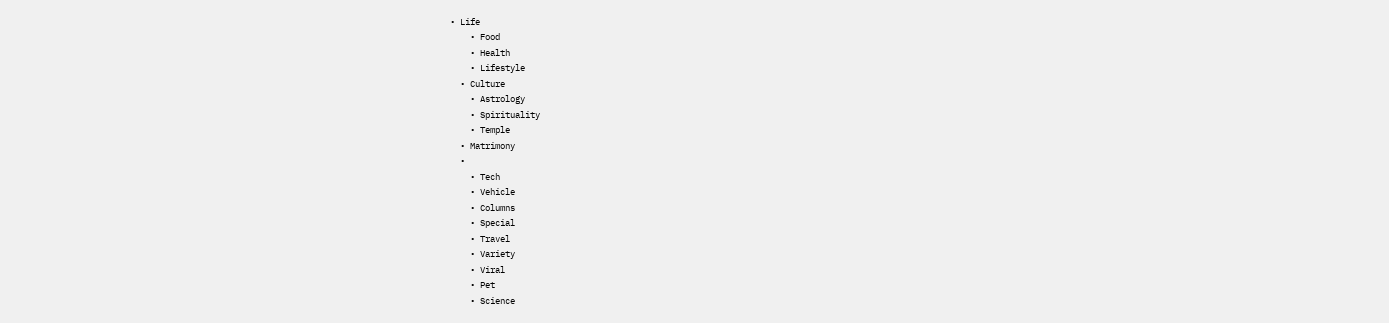• Life
    • Food
    • Health
    • Lifestyle
  • Culture
    • Astrology
    • Spirituality
    • Temple
  • Matrimony
  •
    • Tech
    • Vehicle
    • Columns
    • Special
    • Travel
    • Variety
    • Viral
    • Pet
    • Science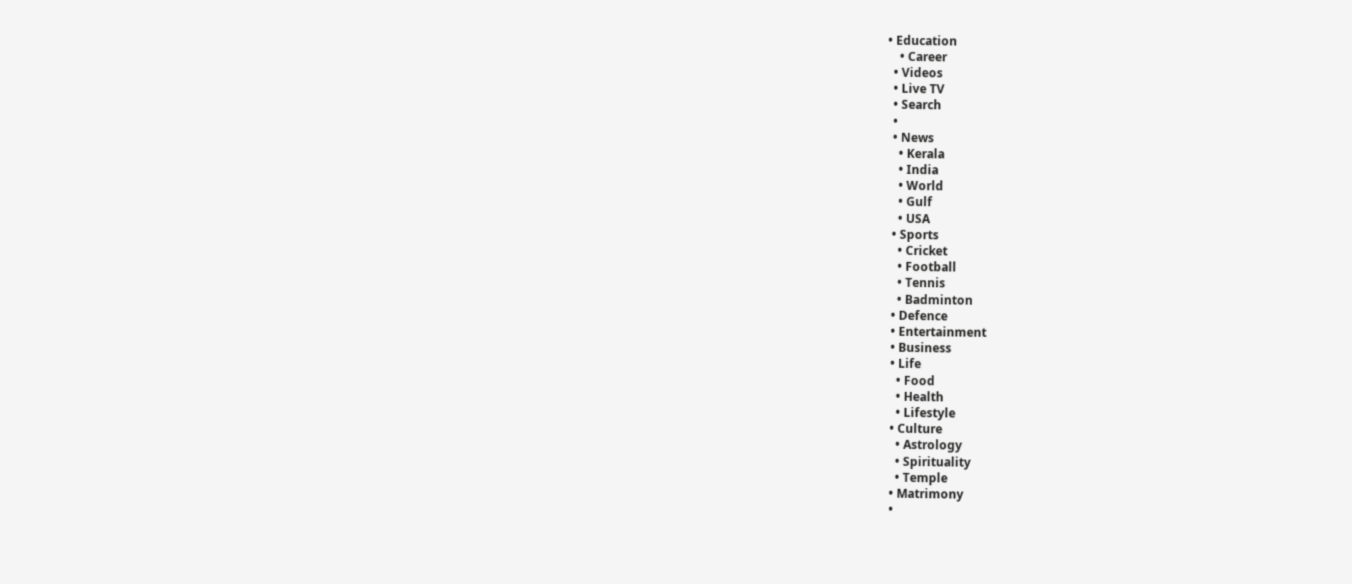• Education
    • Career
  • Videos
  • Live TV
  • Search
  •
  • News
    • Kerala
    • India
    • World
    • Gulf
    • USA
  • Sports
    • Cricket
    • Football
    • Tennis
    • Badminton
  • Defence
  • Entertainment
  • Business
  • Life
    • Food
    • Health
    • Lifestyle
  • Culture
    • Astrology
    • Spirituality
    • Temple
  • Matrimony
  •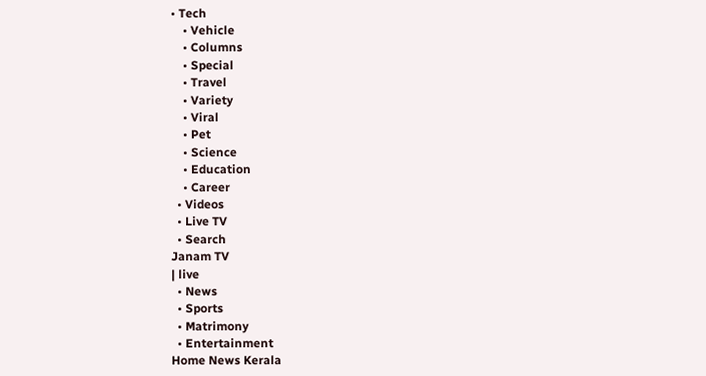• Tech
    • Vehicle
    • Columns
    • Special
    • Travel
    • Variety
    • Viral
    • Pet
    • Science
    • Education
    • Career
  • Videos
  • Live TV
  • Search
Janam TV
| live
  • News
  • Sports
  • Matrimony
  • Entertainment
Home News Kerala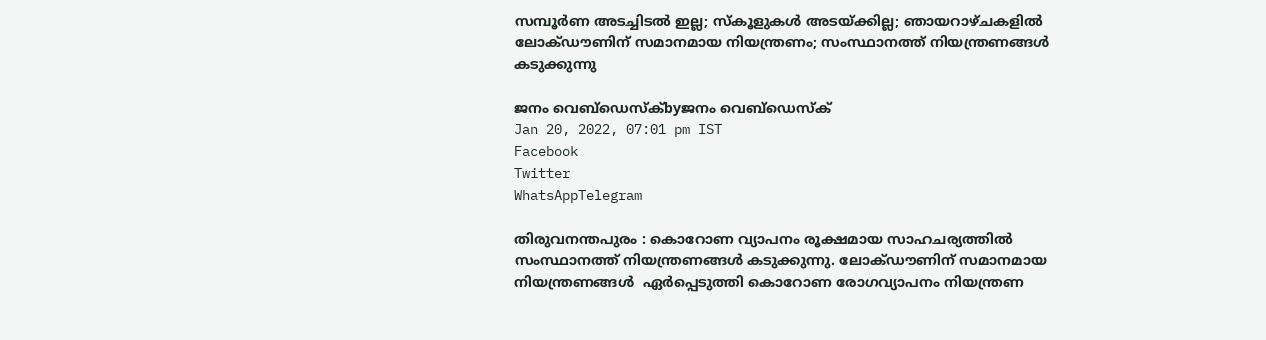സമ്പൂർണ അടച്ചിടൽ ഇല്ല; സ്കൂളുകൾ അടയ്‌ക്കില്ല; ഞായറാഴ്ചകളിൽ ലോക്ഡൗണിന് സമാനമായ നിയന്ത്രണം; സംസ്ഥാനത്ത് നിയന്ത്രണങ്ങൾ കടുക്കുന്നു

ജനം വെബ്‌ഡെസ്ക്byജനം വെബ്‌ഡെസ്ക്
Jan 20, 2022, 07:01 pm IST
Facebook
Twitter
WhatsAppTelegram

തിരുവനന്തപുരം : കൊറോണ വ്യാപനം രൂക്ഷമായ സാഹചര്യത്തിൽ സംസ്ഥാനത്ത് നിയന്ത്രണങ്ങൾ കടുക്കുന്നു. ലോക്ഡൗണിന് സമാനമായ നിയന്ത്രണങ്ങൾ  ഏർപ്പെടുത്തി കൊറോണ രോഗവ്യാപനം നിയന്ത്രണ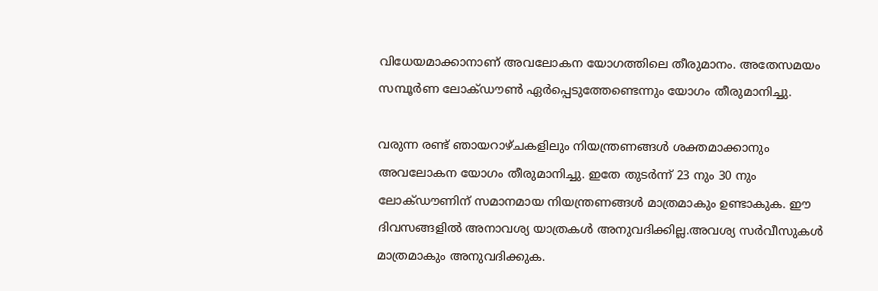വിധേയമാക്കാനാണ് അവലോകന യോഗത്തിലെ തീരുമാനം. അതേസമയം സമ്പൂർണ ലോക്ഡൗൺ ഏർപ്പെടുത്തേണ്ടെന്നും യോഗം തീരുമാനിച്ചു.

വരുന്ന രണ്ട് ഞായറാഴ്ചകളിലും നിയന്ത്രണങ്ങൾ ശക്തമാക്കാനും അവലോകന യോഗം തീരുമാനിച്ചു. ഇതേ തുടർന്ന് 23 നും 30 നും ലോക്ഡൗണിന് സമാനമായ നിയന്ത്രണങ്ങൾ മാത്രമാകും ഉണ്ടാകുക. ഈ ദിവസങ്ങളിൽ അനാവശ്യ യാത്രകൾ അനുവദിക്കില്ല.അവശ്യ സർവീസുകൾ മാത്രമാകും അനുവദിക്കുക.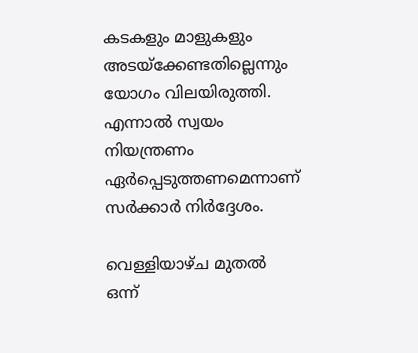കടകളും മാളുകളും അടയ്‌ക്കേണ്ടതില്ലെന്നും യോഗം വിലയിരുത്തി. എന്നാൽ സ്വയം നിയന്ത്രണം ഏർപ്പെടുത്തണമെന്നാണ് സർക്കാർ നിർദ്ദേശം.

വെള്ളിയാഴ്ച മുതൽ ഒന്ന്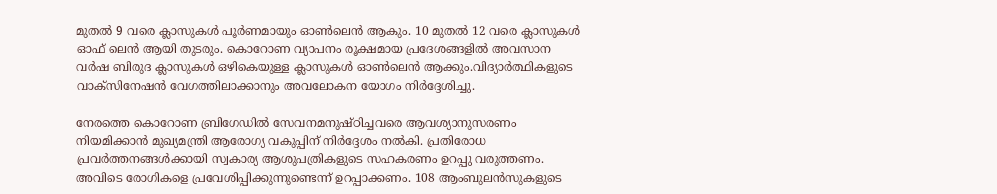മുതൽ 9 വരെ ക്ലാസുകൾ പൂർണമായും ഓൺലെൻ ആകും. 10 മുതൽ 12 വരെ ക്ലാസുകൾ ഓഫ് ലെൻ ആയി തുടരും. കൊറോണ വ്യാപനം രൂക്ഷമായ പ്രദേശങ്ങളിൽ അവസാന വർഷ ബിരുദ ക്ലാസുകൾ ഒഴികെയുള്ള ക്ലാസുകൾ ഓൺലെൻ ആക്കും.വിദ്യാർത്ഥികളുടെ വാക്സിനേഷൻ വേഗത്തിലാക്കാനും അവലോകന യോഗം നിർദ്ദേശിച്ചു.

നേരത്തെ കൊറോണ ബ്രിഗേഡിൽ സേവനമനുഷ്ഠിച്ചവരെ ആവശ്യാനുസരണം നിയമിക്കാൻ മുഖ്യമന്ത്രി ആരോഗ്യ വകുപ്പിന് നിർദ്ദേശം നൽകി. പ്രതിരോധ പ്രവർത്തനങ്ങൾക്കായി സ്വകാര്യ ആശുപത്രികളുടെ സഹകരണം ഉറപ്പു വരുത്തണം. അവിടെ രോഗികളെ പ്രവേശിപ്പിക്കുന്നുണ്ടെന്ന് ഉറപ്പാക്കണം. 108 ആംബുലൻസുകളുടെ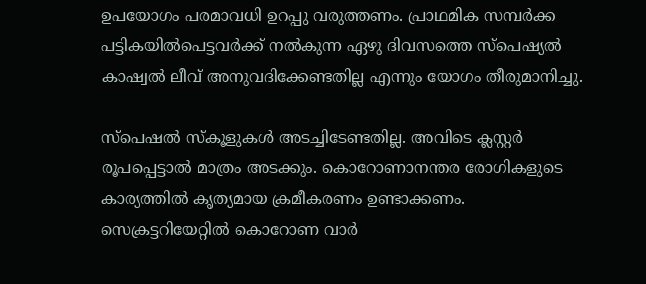ഉപയോഗം പരമാവധി ഉറപ്പു വരുത്തണം. പ്രാഥമിക സമ്പർക്ക പട്ടികയിൽപെട്ടവർക്ക് നൽകുന്ന ഏഴു ദിവസത്തെ സ്പെഷ്യൽ കാഷ്വൽ ലീവ് അനുവദിക്കേണ്ടതില്ല എന്നും യോഗം തീരുമാനിച്ചു.

സ്പെഷൽ സ്കൂളുകൾ അടച്ചിടേണ്ടതില്ല. അവിടെ ക്ലസ്റ്റർ രൂപപ്പെട്ടാൽ മാത്രം അടക്കും. കൊറോണാനന്തര രോഗികളുടെ കാര്യത്തിൽ കൃത്യമായ ക്രമീകരണം ഉണ്ടാക്കണം. സെക്രട്ടറിയേറ്റിൽ കൊറോണ വാർ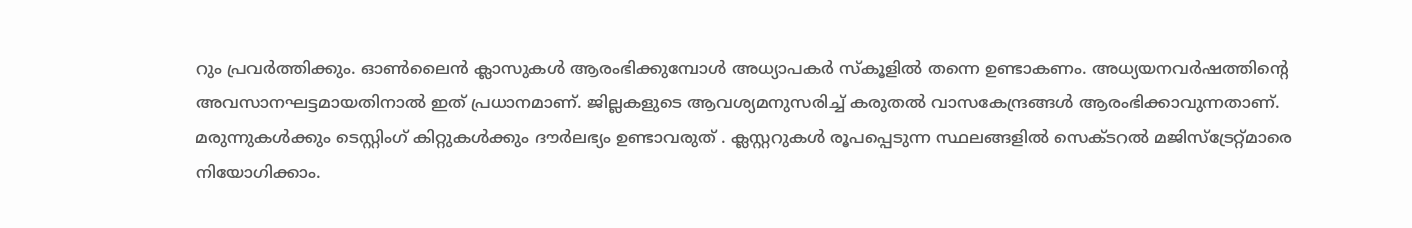റും പ്രവർത്തിക്കും. ഓൺലൈൻ ക്ലാസുകൾ ആരംഭിക്കുമ്പോൾ അധ്യാപകർ സ്കൂളിൽ തന്നെ ഉണ്ടാകണം. അധ്യയനവർഷത്തിന്റെ അവസാനഘട്ടമായതിനാൽ ഇത് പ്രധാനമാണ്. ജില്ലകളുടെ ആവശ്യമനുസരിച്ച് കരുതൽ വാസകേന്ദ്രങ്ങൾ ആരംഭിക്കാവുന്നതാണ്. മരുന്നുകൾക്കും ടെസ്റ്റിംഗ് കിറ്റുകൾക്കും ദൗർലഭ്യം ഉണ്ടാവരുത് . ക്ലസ്റ്ററുകൾ രൂപപ്പെടുന്ന സ്ഥലങ്ങളിൽ സെക്ടറൽ മജിസ്ട്രേറ്റ്മാരെ നിയോഗിക്കാം.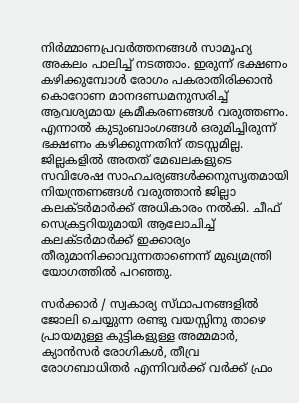നിർമ്മാണപ്രവർത്തനങ്ങൾ സാമൂഹ്യ അകലം പാലിച്ച് നടത്താം. ഇരുന്ന് ഭക്ഷണം കഴിക്കുമ്പോൾ രോഗം പകരാതിരിക്കാൻ കൊറോണ മാനദണ്ഡമനുസരിച്ച് ആവശ്യമായ ക്രമീകരണങ്ങൾ വരുത്തണം. എന്നാൽ കുടുംബാംഗങ്ങൾ ഒരുമിച്ചിരുന്ന് ഭക്ഷണം കഴിക്കുന്നതിന് തടസ്സമില്ല. ജില്ലകളിൽ അതത് മേഖലകളുടെ സവിശേഷ സാഹചര്യങ്ങൾക്കനുസൃതമായി നിയന്ത്രണങ്ങൾ വരുത്താൻ ജില്ലാ കലക്ടർമാർക്ക് അധികാരം നൽകി. ചീഫ് സെക്രട്ടറിയുമായി ആലോചിച്ച് കലക്ടർമാർക്ക് ഇക്കാര്യം തീരുമാനിക്കാവുന്നതാണെന്ന് മുഖ്യമന്ത്രി യോഗത്തിൽ പറഞ്ഞു.

സർക്കാർ / സ്വകാര്യ സ്‌ഥാപനങ്ങളിൽ ജോലി ചെയ്യുന്ന രണ്ടു വയസ്സിനു താഴെ പ്രായമുള്ള കുട്ടികളുള്ള അമ്മമാർ, ക്യാൻസർ രോഗികൾ, തീവ്ര രോഗബാധിതർ എന്നിവർക്ക് വർക്ക് ഫ്രം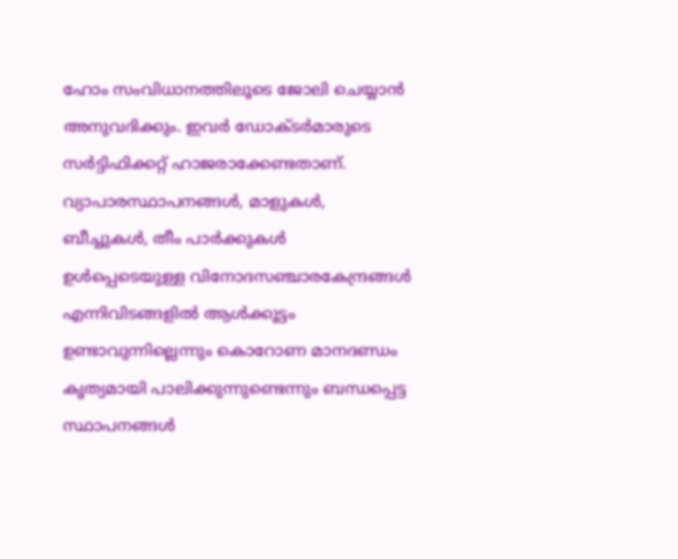ഹോം സംവിധാനത്തിലൂടെ ജോലി ചെയ്യാൻ അനുവദിക്കും. ഇവർ ഡോക്‌ടർമാരുടെ സർട്ടിഫിക്കറ്റ് ഹാജരാക്കേണ്ടതാണ്. വ്യാപാരസ്ഥാപനങ്ങൾ, മാളുകൾ, ബീച്ചുകൾ, തീം പാർക്കുകൾ ഉൾപ്പെടെയുള്ള വിനോദസഞ്ചാരകേന്ദ്രങ്ങൾ എന്നിവിടങ്ങളിൽ ആൾക്കൂട്ടം ഉണ്ടാവുന്നില്ലെന്നും കൊറോണ മാനദണ്ഡം കൃത്യമായി പാലിക്കുന്നുണ്ടെന്നും ബന്ധപ്പെട്ട സ്ഥാപനങ്ങൾ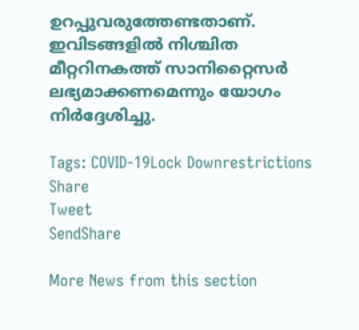ഉറപ്പുവരുത്തേണ്ടതാണ്. ഇവിടങ്ങളിൽ നിശ്ചിത മീറ്ററിനകത്ത് സാനിറ്റൈസർ ലഭ്യമാക്കണമെന്നും യോഗം നിർദ്ദേശിച്ചു.

Tags: COVID-19Lock Downrestrictions
Share
Tweet
SendShare

More News from this section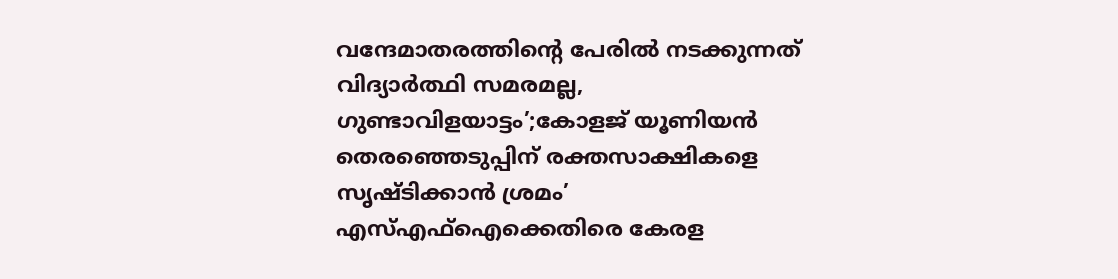വന്ദേമാതരത്തിന്റെ പേരിൽ നടക്കുന്നത് വിദ്യാർത്ഥി സമരമല്ല, ഗുണ്ടാവിളയാട്ടം’;കോളജ് യൂണിയൻ തെരഞ്ഞെടുപ്പിന് രക്തസാക്ഷികളെ സൃഷ്ടിക്കാൻ ശ്രമം’ എസ്‌എഫ്‌ഐക്കെതിരെ കേരള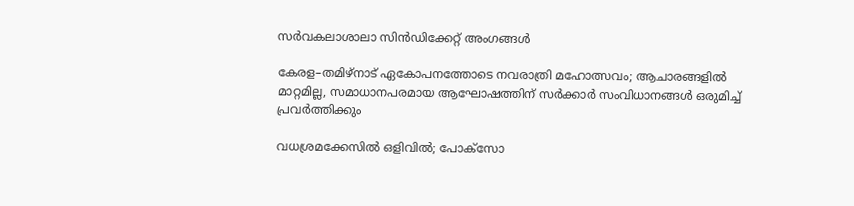സർവകലാശാലാ സിൻഡിക്കേറ്റ് അംഗങ്ങൾ

കേരള–തമിഴ്നാട് ഏകോപനത്തോടെ നവരാത്രി മഹോത്സവം; ആചാരങ്ങളിൽ മാറ്റമില്ല, സമാധാനപരമായ ആഘോഷത്തിന് സർക്കാർ സംവിധാനങ്ങൾ ഒരുമിച്ച് പ്രവർത്തിക്കും

വധശ്രമക്കേസിൽ ഒളിവിൽ; പോക്‌സോ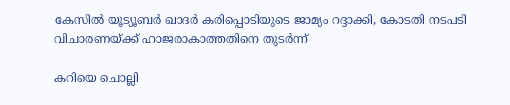കേസിൽ യൂട്യൂബർ ഖാദർ കരിപ്പൊടിയുടെ ജാമ്യം റദ്ദാക്കി, കോടതി നടപടി വിചാരണയ്‌ക്ക് ഹാജരാകാത്തതിനെ തുടർന്ന്

കറിയെ ചൊല്ലി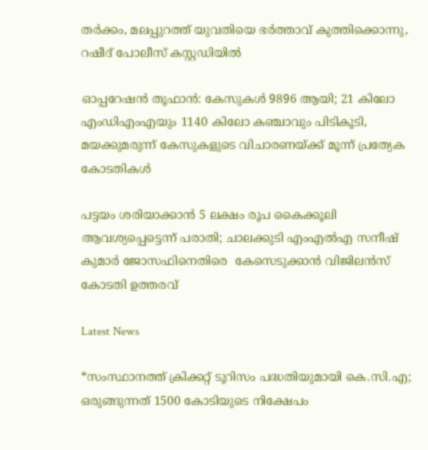തർക്കം, മലപ്പുറത്ത് യുവതിയെ ഭർത്താവ് കുത്തിക്കൊന്നു, റഷീദ് പോലീസ് കസ്റ്റഡിയിൽ

ഓപ്പറേഷൻ തൂഫാൻ: കേസുകൾ 9896 ആയി; 21 കിലോ എംഡിഎംഎയും 1140 കിലോ കഞ്ചാവും പിടികൂടി, മയക്കുമരുന്ന് കേസുകളുടെ വിചാരണയ്‌ക്ക് മൂന്ന് പ്രത്യേക കോടതികൾ

പട്ടയം ശരിയാക്കാൻ 5 ലക്ഷം രൂപ കൈക്കൂലി ആവശ്യപ്പെട്ടെന്ന് പരാതി; ചാലക്കുടി എംഎൽഎ സനീഷ് കുമാർ ജോസഫിനെതിരെ  കേസെടുക്കാൻ വിജിലൻസ് കോടതി ഉത്തരവ്

Latest News

*സംസ്ഥാനത്ത് ക്രിക്കറ്റ് ടൂറിസം പദ്ധതിയുമായി കെ.സി.എ; ഒരുങ്ങുന്നത് 1500 കോടിയുടെ നിക്ഷേപം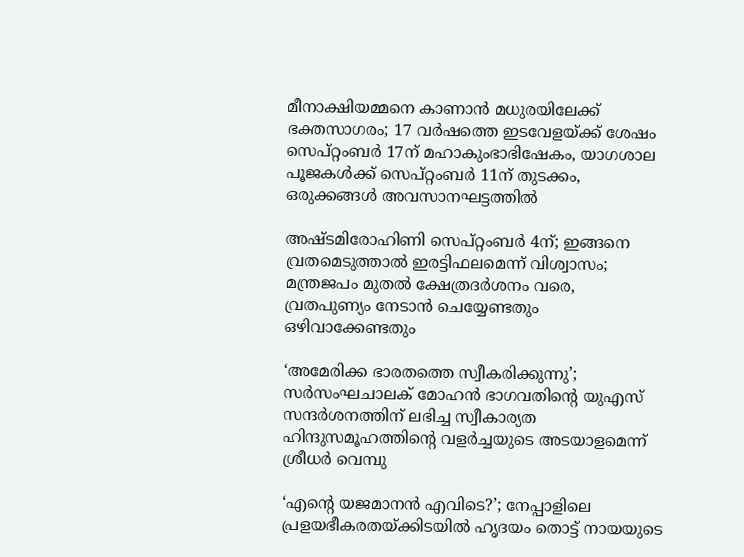മീനാക്ഷിയമ്മനെ കാണാൻ മധുരയിലേക്ക് ഭക്തസാഗരം; 17 വർഷത്തെ ഇടവേളയ്‌ക്ക് ശേഷം സെപ്റ്റംബർ 17ന് മഹാകുംഭാഭിഷേകം, യാഗശാല പൂജകൾക്ക് സെപ്റ്റംബർ 11ന് തുടക്കം, ഒരുക്കങ്ങൾ അവസാനഘട്ടത്തിൽ

അഷ്ടമിരോഹിണി സെപ്റ്റംബർ 4ന്; ഇങ്ങനെ വ്രതമെടുത്താൽ ഇരട്ടിഫലമെന്ന് വിശ്വാസം; മന്ത്രജപം മുതൽ ക്ഷേത്രദർശനം വരെ, വ്രതപുണ്യം നേടാൻ ചെയ്യേണ്ടതും ഒഴിവാക്കേണ്ടതും

‘അമേരിക്ക ഭാരതത്തെ സ്വീകരിക്കുന്നു’; സർസംഘചാലക് മോഹൻ ഭാഗവതിന്റെ യുഎസ് സന്ദർശനത്തിന് ലഭിച്ച സ്വീകാര്യത ഹിന്ദുസമൂഹത്തിന്റെ വളർച്ചയുടെ അടയാളമെന്ന് ശ്രീധർ വെമ്പു

‘എന്റെ യജമാനൻ എവിടെ?’; നേപ്പാളിലെ പ്രളയഭീകരതയ്‌ക്കിടയിൽ ഹൃദയം തൊട്ട് നായയുടെ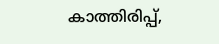കാത്തിരിപ്പ്,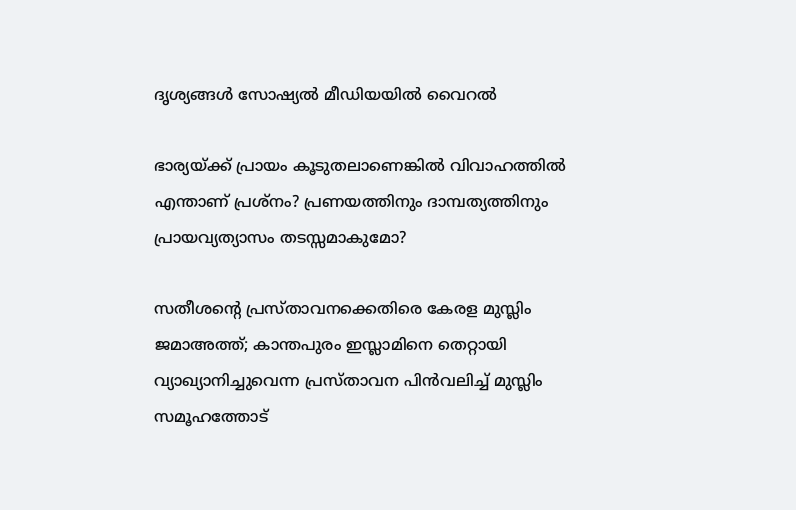ദൃശ്യങ്ങൾ സോഷ്യൽ മീഡിയയിൽ വൈറൽ

ഭാര്യയ്‌ക്ക് പ്രായം കൂടുതലാണെങ്കിൽ വിവാഹത്തിൽ എന്താണ് പ്രശ്നം? പ്രണയത്തിനും ദാമ്പത്യത്തിനും പ്രായവ്യത്യാസം തടസ്സമാകുമോ?

സതീശന്റെ പ്രസ്താവനക്കെതിരെ കേരള മുസ്ലിം ജമാഅത്ത്; കാന്തപുരം ഇസ്ലാമിനെ തെറ്റായി വ്യാഖ്യാനിച്ചുവെന്ന പ്രസ്താവന പിൻവലിച്ച് മുസ്ലിം സമൂഹത്തോട്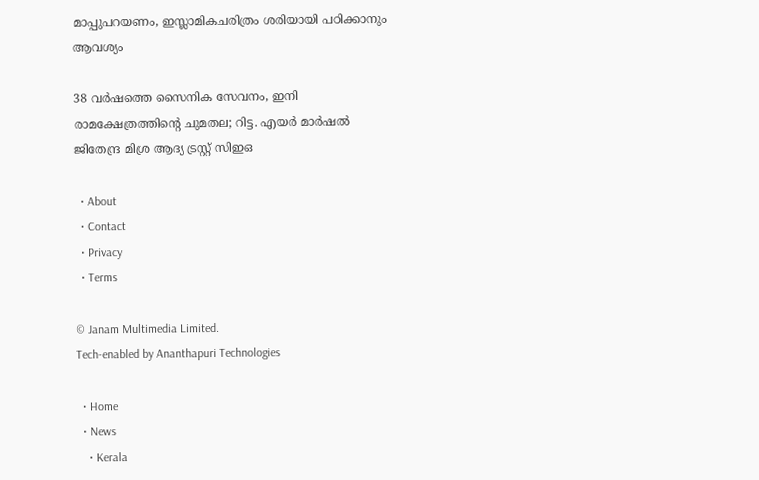മാപ്പുപറയണം, ഇസ്ലാമികചരിത്രം ശരിയായി പഠിക്കാനും ആവശ്യം

38 വർഷത്തെ സൈനിക സേവനം, ഇനി രാമക്ഷേത്രത്തിന്റെ ചുമതല; റിട്ട. എയർ മാർഷൽ ജിതേന്ദ്ര മിശ്ര ആദ്യ ട്രസ്റ്റ് സിഇഒ

  • About
  • Contact
  • Privacy
  • Terms

© Janam Multimedia Limited.
Tech-enabled by Ananthapuri Technologies

  • Home
  • News
    • Kerala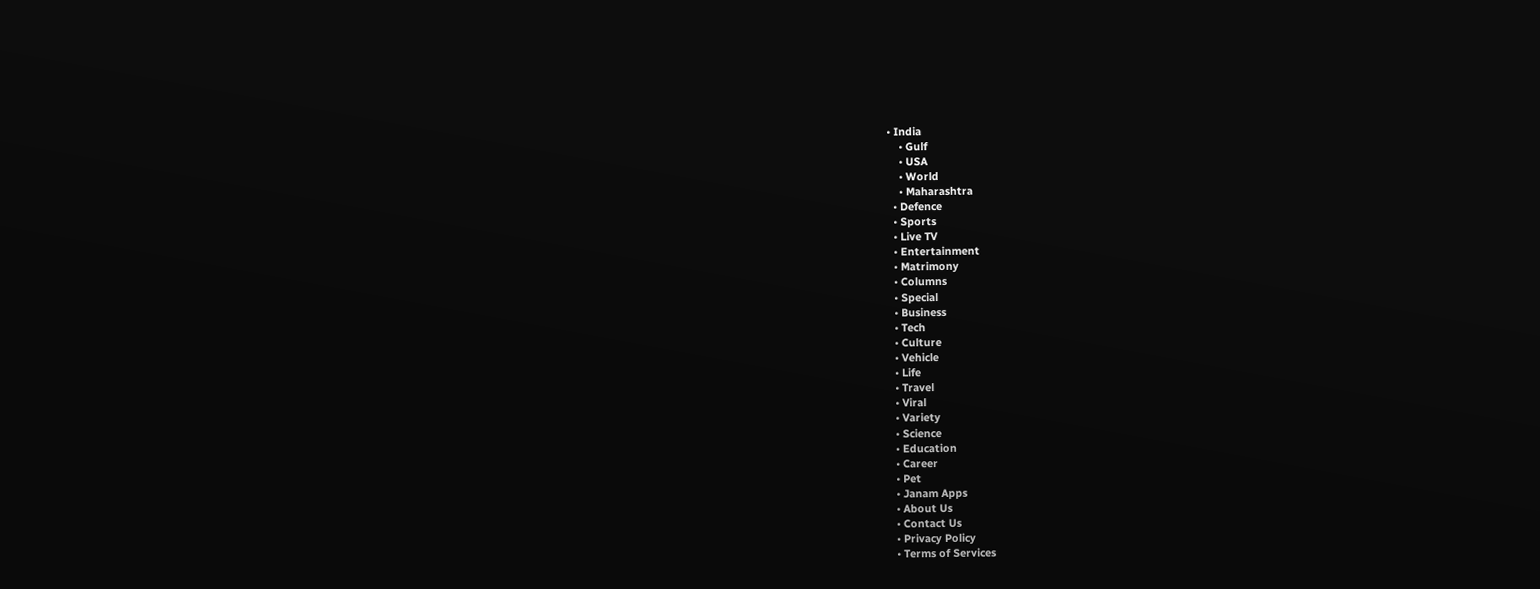• India
    • Gulf
    • USA
    • World
    • Maharashtra
  • Defence
  • Sports
  • Live TV
  • Entertainment
  • Matrimony
  • Columns
  • Special
  • Business
  • Tech
  • Culture
  • Vehicle
  • Life
  • Travel
  • Viral
  • Variety
  • Science
  • Education
  • Career
  • Pet
  • Janam Apps
  • About Us
  • Contact Us
  • Privacy Policy
  • Terms of Services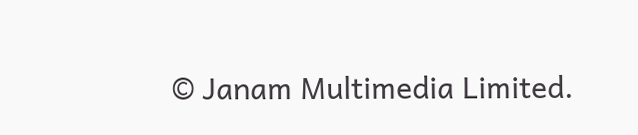© Janam Multimedia Limited.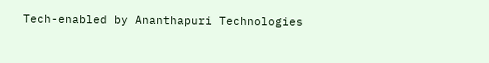Tech-enabled by Ananthapuri Technologies